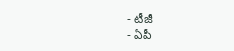- టీజీ
- ఏపీ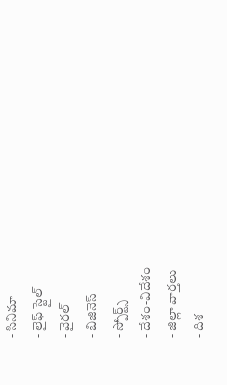- సినిమా
- లైఫ్ స్టైల్
- వైరల్
- బిజినెస్
- స్పోర్ట్స్
- దేశం-విదేశం
- జిల్లా వార్తలు
- దిశ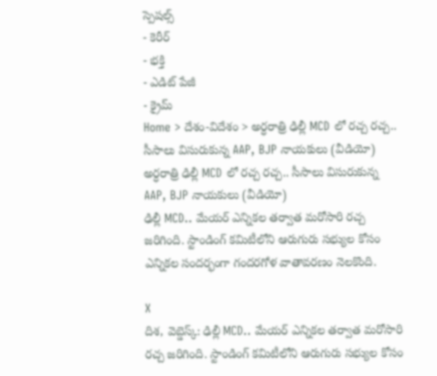స్పెషల్స్
- కెరీర్
- భక్తి
- ఎడిట్ పేజీ
- క్రైమ్
Home > దేశం-విదేశం > అర్ధరాత్రి ఢిల్లీ MCD లో రచ్చ రచ్చ.. సీసాలు విసురుకున్న AAP, BJP నాయకులు (వీడియో)
అర్ధరాత్రి ఢిల్లీ MCD లో రచ్చ రచ్చ.. సీసాలు విసురుకున్న AAP, BJP నాయకులు (వీడియో)
ఢిల్లీ MCD.. మేయర్ ఎన్నికల తర్వాత మరోసారి రచ్చ జరిగింది. స్టాండింగ్ కమిటీలోని ఆరుగురు సభ్యుల కోసం ఎన్నికల సందర్భంగా గందరగోళ వాతావరణం నెలకొంది.

X
దిశ, వెబ్డెస్క్: ఢిల్లీ MCD.. మేయర్ ఎన్నికల తర్వాత మరోసారి రచ్చ జరిగింది. స్టాండింగ్ కమిటీలోని ఆరుగురు సభ్యుల కోసం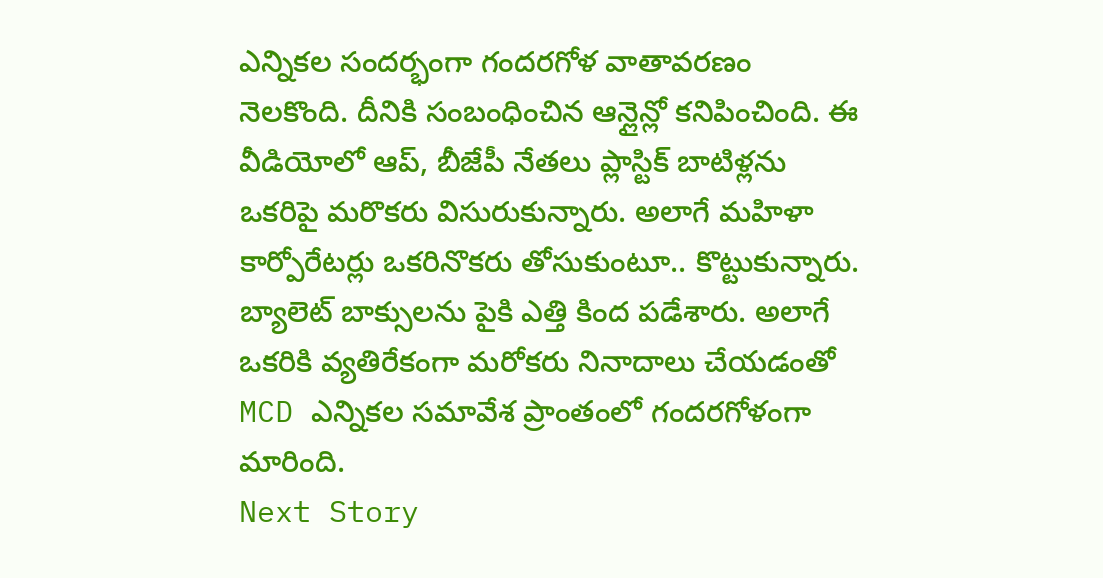ఎన్నికల సందర్భంగా గందరగోళ వాతావరణం నెలకొంది. దీనికి సంబంధించిన ఆన్లైన్లో కనిపించింది. ఈ వీడియోలో ఆప్, బీజేపీ నేతలు ప్లాస్టిక్ బాటిళ్లను ఒకరిపై మరొకరు విసురుకున్నారు. అలాగే మహిళా కార్పోరేటర్లు ఒకరినొకరు తోసుకుంటూ.. కొట్టుకున్నారు. బ్యాలెట్ బాక్సులను పైకి ఎత్తి కింద పడేశారు. అలాగే ఒకరికి వ్యతిరేకంగా మరోకరు నినాదాలు చేయడంతో MCD ఎన్నికల సమావేశ ప్రాంతంలో గందరగోళంగా మారింది.
Next Story